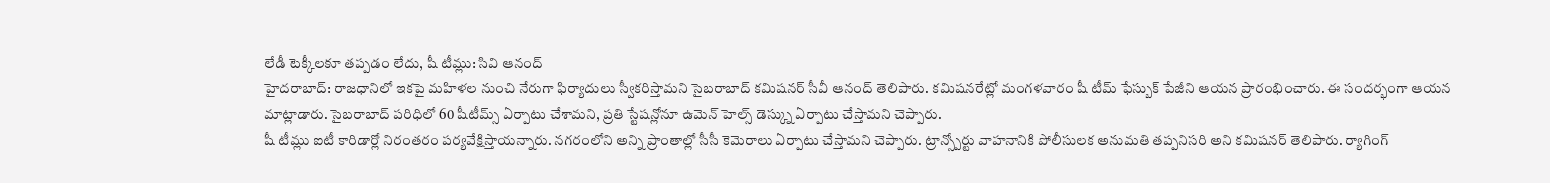లేడీ టెక్కీలకూ తప్పడం లేదు, షీ టీమ్లు: సివి ఆనంద్
హైదరాబాద్: రాజధానిలో ఇకపై మహిళల నుంచి నేరుగా ఫిర్యాదులు స్వీకరిస్తామని సైబరాబాద్ కమిషనర్ సీవీ ఆనంద్ తెలిపారు. కమిషనరేట్లో మంగళవారం షీ టీమ్ ఫేస్బుక్ పేజీని ఆయన ప్రారంభించారు. ఈ సందర్భంగా ఆయన మాట్లాడారు. సైబరాబాద్ పరిధిలో 60 షీటీమ్స్ ఏర్పాటు చేశామని, ప్రతి స్టేషన్లోనూ ఉమెన్ హెల్స్ డెస్క్ను ఏర్పాటు చేస్తామని చెప్పారు.
షీ టీమ్లు ఐటీ కారిడార్లో నిరంతరం పర్యవేక్షిస్తాయన్నారు. నగరంలోని అన్ని ప్రాంతాల్లో సీసీ కెమెరాలు ఏర్పాటు చేస్తామని చెప్పారు. ట్రాన్స్పోర్టు వాహనానికి పోలీసులక అనుమతి తప్పనిసరి అని కమిషనర్ తెలిపారు. ర్యాగింగ్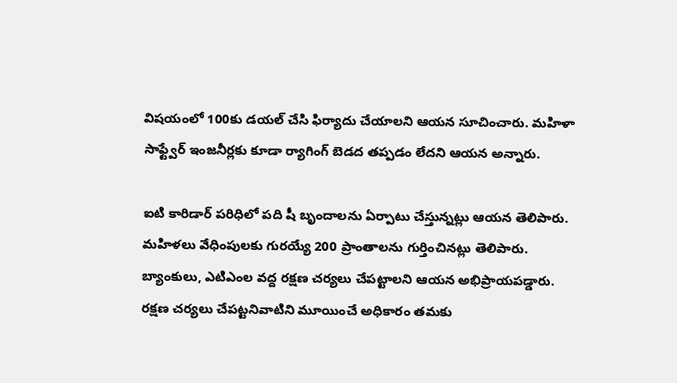విషయంలో 100కు డయల్ చేసి ఫిర్యాదు చేయాలని ఆయన సూచించారు. మహిళా సాఫ్ట్వేర్ ఇంజనీర్లకు కూడా ర్యాగింగ్ బెడద తప్పడం లేదని ఆయన అన్నారు.

ఐటి కారిడార్ పరిధిలో పది షీ బృందాలను ఏర్పాటు చేస్తున్నట్లు ఆయన తెలిపారు. మహిళలు వేధింపులకు గురయ్యే 200 ప్రాంతాలను గుర్తించినట్లు తెలిపారు. బ్యాంకులు, ఎటిఎంల వద్ద రక్షణ చర్యలు చేపట్టాలని ఆయన అభిప్రాయపడ్డారు. రక్షణ చర్యలు చేపట్టనివాటిని మూయించే అధికారం తమకు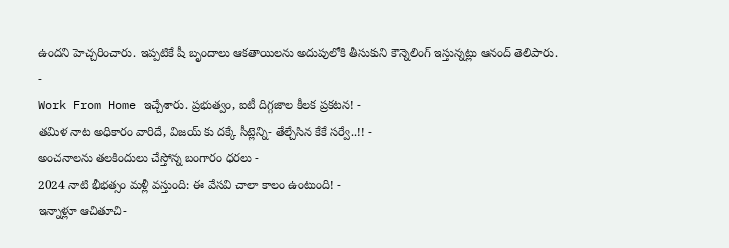ఉందని హెచ్చరించారు. ఇప్పటికే షీ బృందాలు ఆకతాయిలను అదుపులోకి తీసుకుని కౌన్నెలింగ్ ఇస్తున్నట్లు ఆనంద్ తెలిపారు.
-
Work From Home ఇచ్చేశారు. ప్రభుత్వం, ఐటీ దిగ్గజాల కీలక ప్రకటన! -
తమిళ నాట అధికారం వారిదే, విజయ్ కు దక్కే సీట్లెన్ని- తేల్చేసిన కేకే సర్వే..!! -
అంచనాలను తలకిందులు చేస్తోన్న బంగారం ధరలు -
2024 నాటి భీభత్సం మళ్లీ వస్తుంది: ఈ వేసవి చాలా కాలం ఉంటుంది! -
ఇన్నాళ్లూ ఆచితూచి-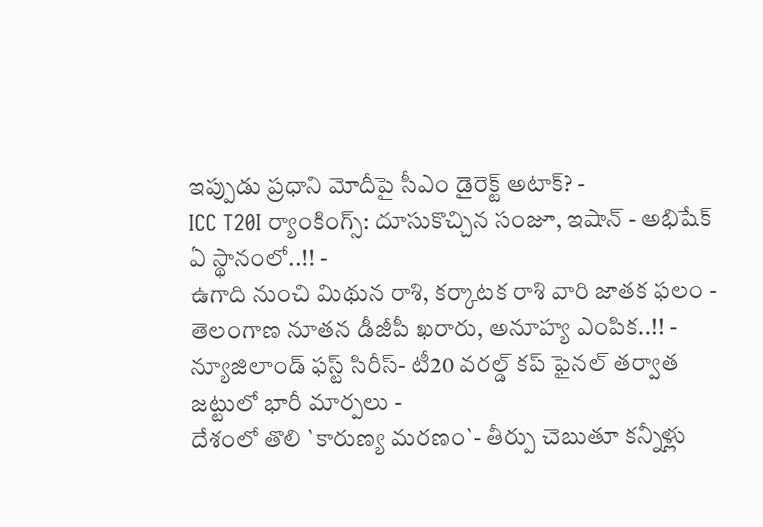ఇప్పుడు ప్రధాని మోదీపై సీఎం డైరెక్ట్ అటాక్? -
ICC T20I ర్యాంకింగ్స్: దూసుకొచ్చిన సంజూ, ఇషాన్ - అభిషేక్ ఏ స్థానంలో..!! -
ఉగాది నుంచి మిథున రాశి, కర్కాటక రాశి వారి జాతక ఫలం -
తెలంగాణ నూతన డీజీపీ ఖరారు, అనూహ్య ఎంపిక..!! -
న్యూజిలాండ్ ఫస్ట్ సిరీస్- టీ20 వరల్డ్ కప్ ఫైనల్ తర్వాత జట్టులో భారీ మార్పలు -
దేశంలో తొలి `కారుణ్య మరణం`- తీర్పు చెబుతూ కన్నీళ్లు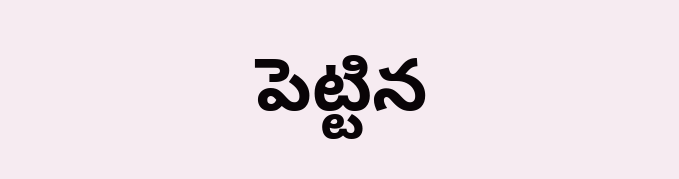పెట్టిన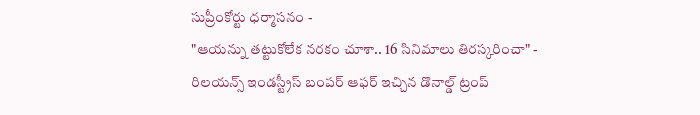సుప్రీంకోర్టు ధర్మాసనం -
"ఆయన్ను తట్టుకోలేక నరకం చూశా.. 16 సినిమాలు తిరస్కరించా" -
రిలయన్స్ ఇండస్ట్రీస్ బంపర్ ఆఫర్ ఇచ్చిన డొనాల్డ్ ట్రంప్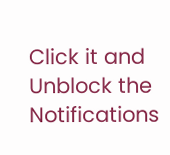Click it and Unblock the Notifications